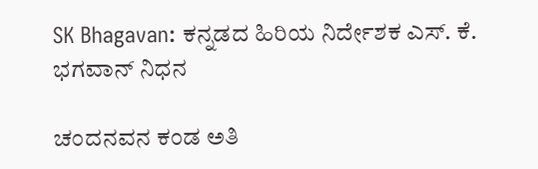SK Bhagavan: ಕನ್ನಡದ ಹಿರಿಯ ನಿರ್ದೇಶಕ ಎಸ್. ಕೆ. ಭಗವಾನ್ ನಿಧನ

ಚಂದನವನ ಕಂಡ ಅತಿ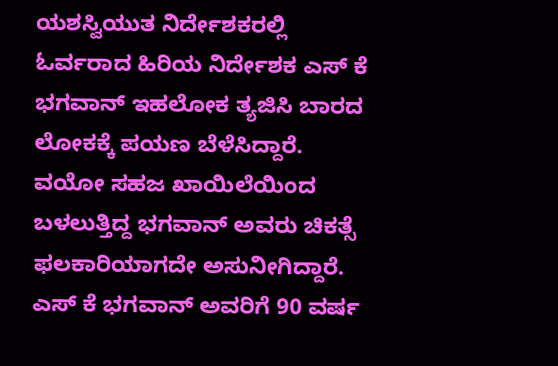ಯಶಸ್ವಿಯುತ ನಿರ್ದೇಶಕರಲ್ಲಿ ಓರ್ವರಾದ ಹಿರಿಯ ನಿರ್ದೇಶಕ ಎಸ್ ಕೆ ಭಗವಾನ್ ಇಹಲೋಕ ತ್ಯಜಿಸಿ ಬಾರದ ಲೋಕಕ್ಕೆ ಪಯಣ ಬೆಳೆಸಿದ್ದಾರೆ. ವಯೋ ಸಹಜ ಖಾಯಿಲೆಯಿಂದ ಬಳಲುತ್ತಿದ್ದ ಭಗವಾನ್ ಅವರು ಚಿಕತ್ಸೆ ಫಲಕಾರಿಯಾಗದೇ ಅಸುನೀಗಿದ್ದಾರೆ. ಎಸ್ ಕೆ ಭಗವಾನ್ ಅವರಿಗೆ 90 ವರ್ಷ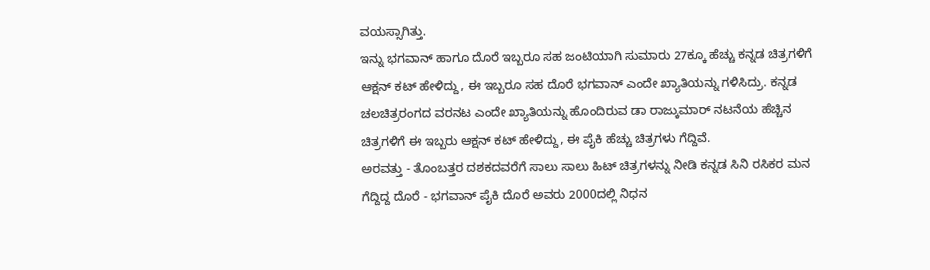ವಯಸ್ಸಾಗಿತ್ತು.
ಇನ್ನು ಭಗವಾನ್ ಹಾಗೂ ದೊರೆ ಇಬ್ಬರೂ ಸಹ ಜಂಟಿಯಾಗಿ ಸುಮಾರು 27ಕ್ಕೂ ಹೆಚ್ಚು ಕನ್ನಡ ಚಿತ್ರಗಳಿಗೆ ಆಕ್ಷನ್ ಕಟ್ ಹೇಳಿದ್ದು, ಈ ಇಬ್ಬರೂ ಸಹ ದೊರೆ ಭಗವಾನ್ ಎಂದೇ ಖ್ಯಾತಿಯನ್ನು ಗಳಿಸಿದ್ರು. ಕನ್ನಡ ಚಲಚಿತ್ರರಂಗದ ವರನಟ ಎಂದೇ ಖ್ಯಾತಿಯನ್ನು ಹೊಂದಿರುವ ಡಾ ರಾಜ್ಕುಮಾರ್ ನಟನೆಯ ಹೆಚ್ಚಿನ ಚಿತ್ರಗಳಿಗೆ ಈ ಇಬ್ಬರು ಆಕ್ಷನ್ ಕಟ್ ಹೇಳಿದ್ದು, ಈ ಪೈಕಿ ಹೆಚ್ಚು ಚಿತ್ರಗಳು ಗೆದ್ದಿವೆ.
ಅರವತ್ತು - ತೊಂಬತ್ತರ ದಶಕದವರೆಗೆ ಸಾಲು ಸಾಲು ಹಿಟ್ ಚಿತ್ರಗಳನ್ನು ನೀಡಿ ಕನ್ನಡ ಸಿನಿ ರಸಿಕರ ಮನ ಗೆದ್ದಿದ್ದ ದೊರೆ - ಭಗವಾನ್ ಪೈಕಿ ದೊರೆ ಅವರು 2000ದಲ್ಲಿ ನಿಧನ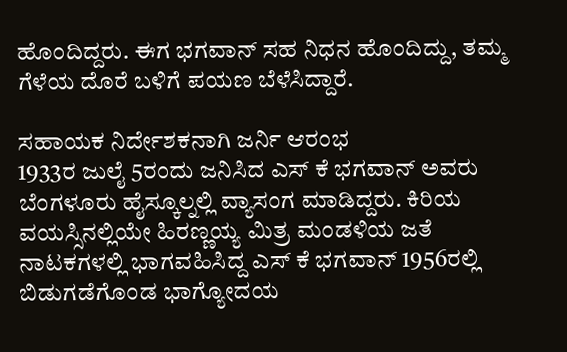ಹೊಂದಿದ್ದರು. ಈಗ ಭಗವಾನ್ ಸಹ ನಿಧನ ಹೊಂದಿದ್ದು, ತಮ್ಮ ಗೆಳೆಯ ದೊರೆ ಬಳಿಗೆ ಪಯಣ ಬೆಳೆಸಿದ್ದಾರೆ.

ಸಹಾಯಕ ನಿರ್ದೇಶಕನಾಗಿ ಜರ್ನಿ ಆರಂಭ
1933ರ ಜುಲೈ 5ರಂದು ಜನಿಸಿದ ಎಸ್ ಕೆ ಭಗವಾನ್ ಅವರು ಬೆಂಗಳೂರು ಹೈಸ್ಕೂಲ್ನಲ್ಲಿ ವ್ಯಾಸಂಗ ಮಾಡಿದ್ದರು. ಕಿರಿಯ ವಯಸ್ಸಿನಲ್ಲಿಯೇ ಹಿರಣ್ಣಯ್ಯ ಮಿತ್ರ ಮಂಡಳಿಯ ಜತೆ ನಾಟಕಗಳಲ್ಲಿ ಭಾಗವಹಿಸಿದ್ದ ಎಸ್ ಕೆ ಭಗವಾನ್ 1956ರಲ್ಲಿ ಬಿಡುಗಡೆಗೊಂಡ ಭಾಗ್ಯೋದಯ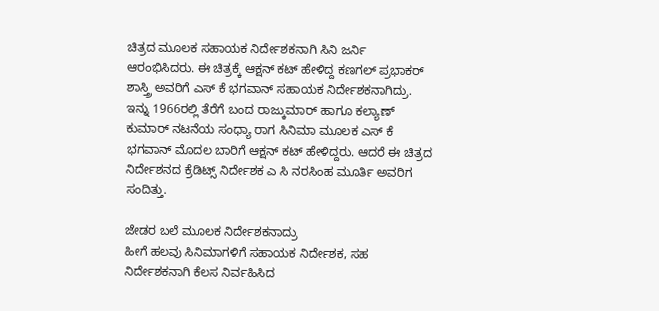ಚಿತ್ರದ ಮೂಲಕ ಸಹಾಯಕ ನಿರ್ದೇಶಕನಾಗಿ ಸಿನಿ ಜರ್ನಿ ಆರಂಭಿಸಿದರು. ಈ ಚಿತ್ರಕ್ಕೆ ಆಕ್ಷನ್ ಕಟ್ ಹೇಳಿದ್ದ ಕಣಗಲ್ ಪ್ರಭಾಕರ್ ಶಾಸ್ತ್ರಿ ಅವರಿಗೆ ಎಸ್ ಕೆ ಭಗವಾನ್ ಸಹಾಯಕ ನಿರ್ದೇಶಕನಾಗಿದ್ರು. ಇನ್ನು 1966ರಲ್ಲಿ ತೆರೆಗೆ ಬಂದ ರಾಜ್ಕುಮಾರ್ ಹಾಗೂ ಕಲ್ಯಾಣ್ ಕುಮಾರ್ ನಟನೆಯ ಸಂಧ್ಯಾ ರಾಗ ಸಿನಿಮಾ ಮೂಲಕ ಎಸ್ ಕೆ ಭಗವಾನ್ ಮೊದಲ ಬಾರಿಗೆ ಆಕ್ಷನ್ ಕಟ್ ಹೇಳಿದ್ದರು. ಆದರೆ ಈ ಚಿತ್ರದ ನಿರ್ದೇಶನದ ಕ್ರೆಡಿಟ್ಸ್ ನಿರ್ದೇಶಕ ಎ ಸಿ ನರಸಿಂಹ ಮೂರ್ತಿ ಅವರಿಗ ಸಂದಿತ್ತು.

ಜೇಡರ ಬಲೆ ಮೂಲಕ ನಿರ್ದೇಶಕನಾದ್ರು
ಹೀಗೆ ಹಲವು ಸಿನಿಮಾಗಳಿಗೆ ಸಹಾಯಕ ನಿರ್ದೇಶಕ, ಸಹ ನಿರ್ದೇಶಕನಾಗಿ ಕೆಲಸ ನಿರ್ವಹಿಸಿದ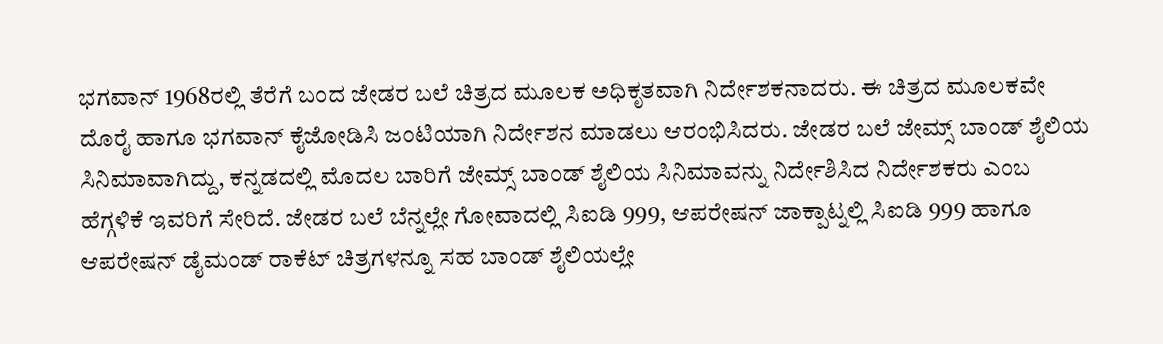ಭಗವಾನ್ 1968ರಲ್ಲಿ ತೆರೆಗೆ ಬಂದ ಜೇಡರ ಬಲೆ ಚಿತ್ರದ ಮೂಲಕ ಅಧಿಕೃತವಾಗಿ ನಿರ್ದೇಶಕನಾದರು. ಈ ಚಿತ್ರದ ಮೂಲಕವೇ ದೊರೈ ಹಾಗೂ ಭಗವಾನ್ ಕೈಜೋಡಿಸಿ ಜಂಟಿಯಾಗಿ ನಿರ್ದೇಶನ ಮಾಡಲು ಆರಂಭಿಸಿದರು. ಜೇಡರ ಬಲೆ ಜೇಮ್ಸ್ ಬಾಂಡ್ ಶೈಲಿಯ ಸಿನಿಮಾವಾಗಿದ್ದು, ಕನ್ನಡದಲ್ಲಿ ಮೊದಲ ಬಾರಿಗೆ ಜೇಮ್ಸ್ ಬಾಂಡ್ ಶೈಲಿಯ ಸಿನಿಮಾವನ್ನು ನಿರ್ದೇಶಿಸಿದ ನಿರ್ದೇಶಕರು ಎಂಬ ಹೆಗ್ಗಳಿಕೆ ಇವರಿಗೆ ಸೇರಿದೆ. ಜೇಡರ ಬಲೆ ಬೆನ್ನಲ್ಲೇ ಗೋವಾದಲ್ಲಿ ಸಿಐಡಿ 999, ಆಪರೇಷನ್ ಜಾಕ್ಪಾಟ್ನಲ್ಲಿ ಸಿಐಡಿ 999 ಹಾಗೂ ಆಪರೇಷನ್ ಡೈಮಂಡ್ ರಾಕೆಟ್ ಚಿತ್ರಗಳನ್ನೂ ಸಹ ಬಾಂಡ್ ಶೈಲಿಯಲ್ಲೇ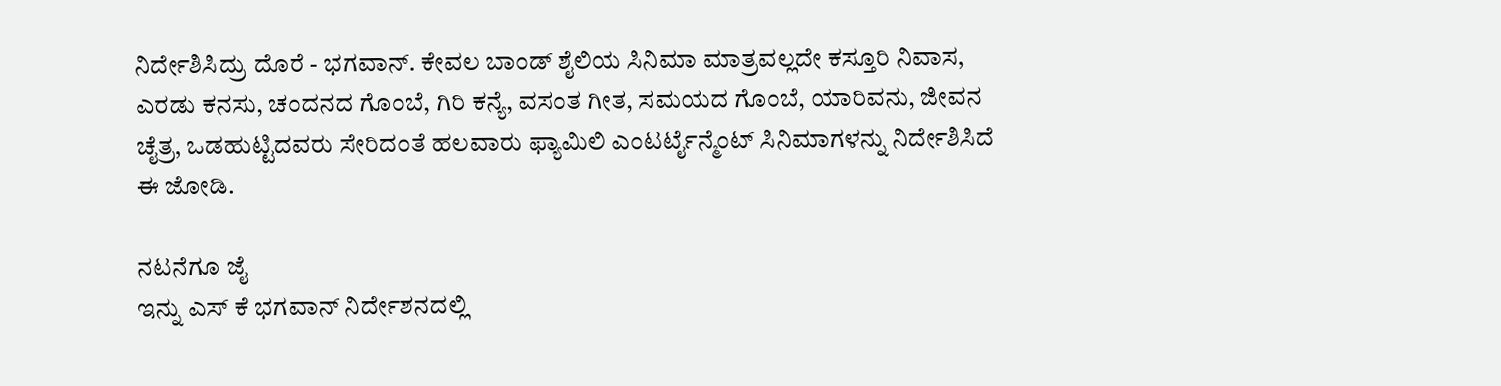ನಿರ್ದೇಶಿಸಿದ್ರು ದೊರೆ - ಭಗವಾನ್. ಕೇವಲ ಬಾಂಡ್ ಶೈಲಿಯ ಸಿನಿಮಾ ಮಾತ್ರವಲ್ಲದೇ ಕಸ್ತೂರಿ ನಿವಾಸ, ಎರಡು ಕನಸು, ಚಂದನದ ಗೊಂಬೆ, ಗಿರಿ ಕನ್ಯೆ, ವಸಂತ ಗೀತ, ಸಮಯದ ಗೊಂಬೆ, ಯಾರಿವನು, ಜೀವನ ಚೈತ್ರ, ಒಡಹುಟ್ಟಿದವರು ಸೇರಿದಂತೆ ಹಲವಾರು ಫ್ಯಾಮಿಲಿ ಎಂಟರ್ಟೈನ್ಮೆಂಟ್ ಸಿನಿಮಾಗಳನ್ನು ನಿರ್ದೇಶಿಸಿದೆ ಈ ಜೋಡಿ.

ನಟನೆಗೂ ಜೈ
ಇನ್ನು ಎಸ್ ಕೆ ಭಗವಾನ್ ನಿರ್ದೇಶನದಲ್ಲಿ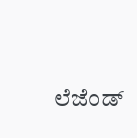ಲೆಜೆಂಡ್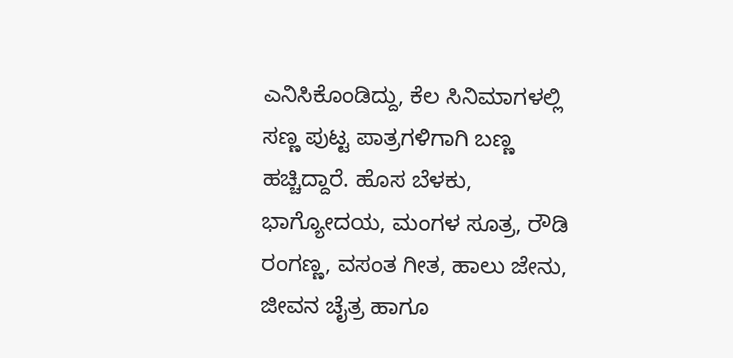ಎನಿಸಿಕೊಂಡಿದ್ದು, ಕೆಲ ಸಿನಿಮಾಗಳಲ್ಲಿ ಸಣ್ಣ ಪುಟ್ಟ ಪಾತ್ರಗಳಿಗಾಗಿ ಬಣ್ಣ ಹಚ್ಚಿದ್ದಾರೆ. ಹೊಸ ಬೆಳಕು, ಭಾಗ್ಯೋದಯ, ಮಂಗಳ ಸೂತ್ರ, ರೌಡಿ ರಂಗಣ್ಣ, ವಸಂತ ಗೀತ, ಹಾಲು ಜೇನು, ಜೀವನ ಚೈತ್ರ ಹಾಗೂ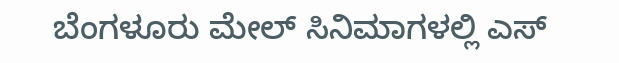ಬೆಂಗಳೂರು ಮೇಲ್ ಸಿನಿಮಾಗಳಲ್ಲಿ ಎಸ್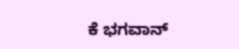ಕೆ ಭಗವಾನ್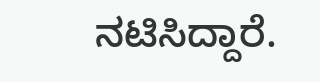ನಟಿಸಿದ್ದಾರೆ.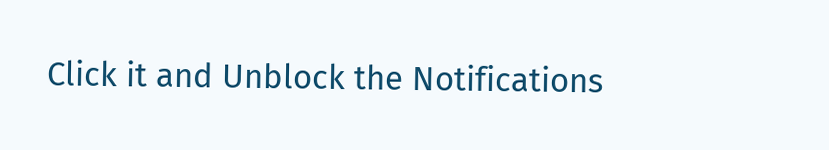Click it and Unblock the Notifications